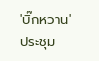'บิ๊กหวาน' ประชุม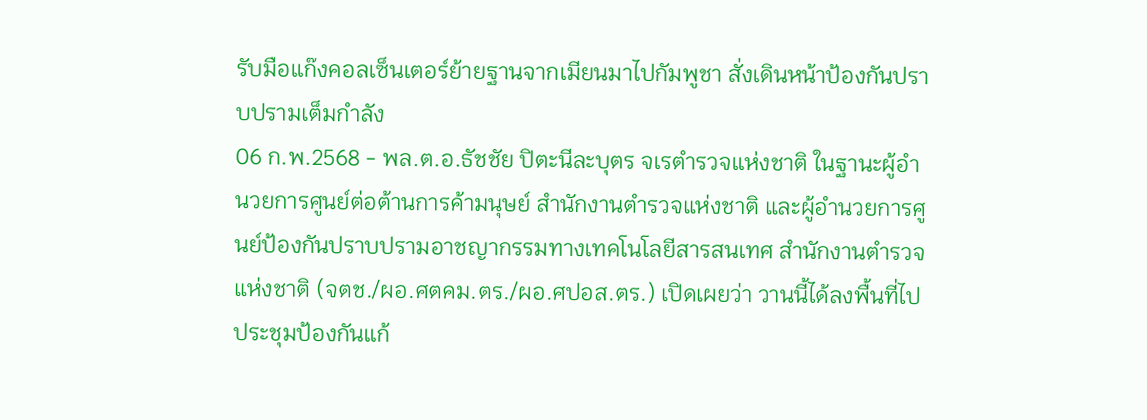รับมือแก๊งคอลเซ็นเตอร์ย้ายฐานจากเมียนมาไปกัมพูชา สั่งเดินหน้าป้องกันปราบปรามเต็มกำลัง
06 ก.พ.2568 - พล.ต.อ.ธัชชัย ปิตะนีละบุตร จเรตำรวจแห่งชาติ ในฐานะผู้อำนวยการศูนย์ต่อต้านการค้ามนุษย์ สำนักงานตำรวจแห่งชาติ และผู้อำนวยการศูนย์ป้องกันปราบปรามอาชญากรรมทางเทคโนโลยีสารสนเทศ สำนักงานตำรวจแห่งชาติ (จตช./ผอ.ศตคม.ตร./ผอ.ศปอส.ตร.) เปิดเผยว่า วานนี้ได้ลงพื้นที่ไปประชุมป้องกันแก้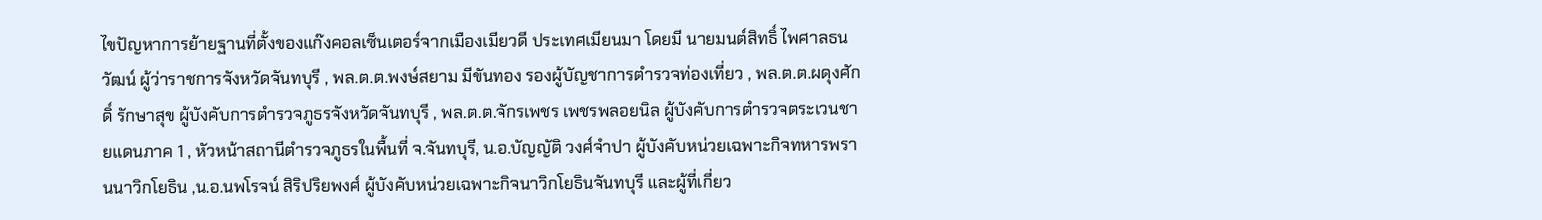ไขปัญหาการย้ายฐานที่ตั้งของแก๊งคอลเซ็นเตอร์จากเมืองเมียวดี ประเทศเมียนมา โดยมี นายมนต์สิทธิ์ ไพศาลธนวัฒน์ ผู้ว่าราชการจังหวัดจันทบุรี , พล.ต.ต.พงษ์สยาม มีขันทอง รองผู้บัญชาการตำรวจท่องเที่ยว , พล.ต.ต.ผดุงศักดิ์ รักษาสุข ผู้บังคับการตำรวจภูธรจังหวัดจันทบุรี , พล.ต.ต.จักรเพชร เพชรพลอยนิล ผู้บังคับการตำรวจตระเวนชายแดนภาค 1 , หัวหน้าสถานีตำรวจภูธรในพื้นที่ จ.จันทบุรี, น.อ.บัญญัติ วงศ์จำปา ผู้บังคับหน่วยเฉพาะกิจทหารพรานนาวิกโยธิน ,น.อ.นพโรจน์ สิริปริยพงศ์ ผู้บังคับหน่วยเฉพาะกิจนาวิกโยธินจันทบุรี และผู้ที่เกี่ยว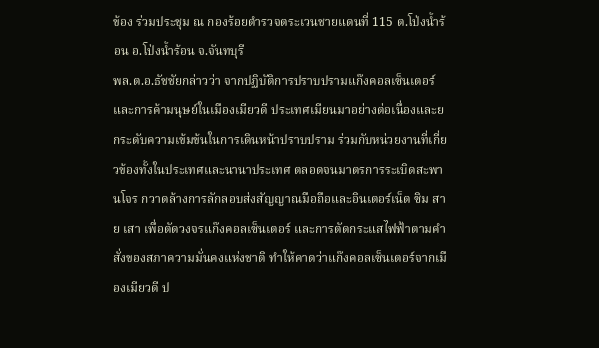ข้อง ร่วมประชุม ณ กองร้อยตำรวจตระเวนชายแดนที่ 115 ต.โป่งน้ำร้อน อ.โป่งน้ำร้อน จ.จันทบุรี
พล.ต.อ.ธัชชัยกล่าวว่า จากปฏิบัติการปราบปรามแก๊งคอลเซ็นเตอร์และการค้ามนุษย์ในเมืองเมียวดี ประเทศเมียนมาอย่างต่อเนื่องและยกระดับความเข้มข้นในการเดินหน้าปราบปราม ร่วมกับหน่วยงานที่เกี่ยวข้องทั้งในประเทศและนานาประเทศ ตลอดจนมาตรการระเบิดสะพานโจร กวาดล้างการลักลอบส่งสัญญาณมือถือและอินเตอร์เน็ต ซิม สาย เสา เพื่อตัดวงจรแก๊งคอลเซ็นเตอร์ และการตัดกระแสไฟฟ้าตามคำสั่งของสภาความมั่นคงแห่งชาติ ทำให้คาดว่าแก๊งคอลเซ็นเตอร์จากเมืองเมียวดี ป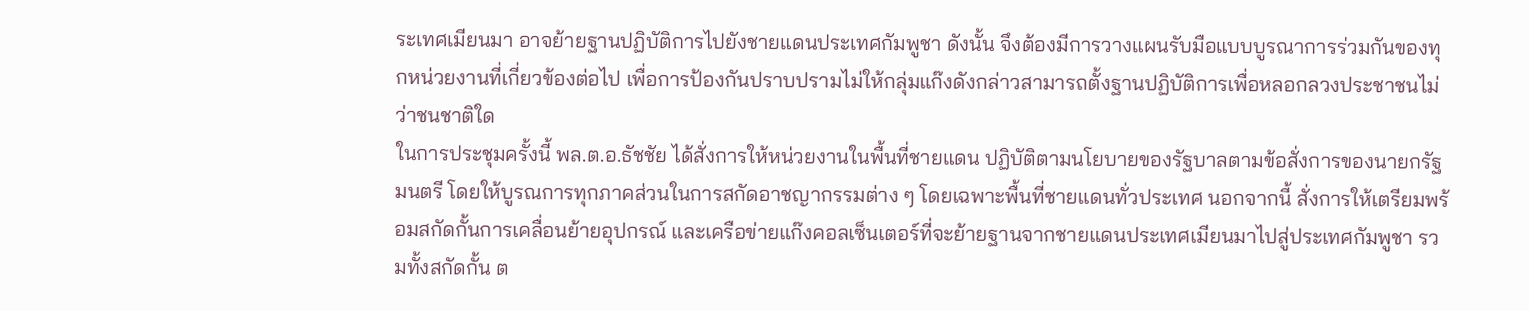ระเทศเมียนมา อาจย้ายฐานปฏิบัติการไปยังชายแดนประเทศกัมพูชา ดังนั้น จึงต้องมีการวางแผนรับมือแบบบูรณาการร่วมกันของทุกหน่วยงานที่เกี่ยวข้องต่อไป เพื่อการป้องกันปราบปรามไม่ให้กลุ่มแก๊งดังกล่าวสามารถตั้งฐานปฏิบัติการเพื่อหลอกลวงประชาชนไม่ว่าชนชาติใด
ในการประชุมครั้งนี้ พล.ต.อ.ธัชชัย ได้สั่งการให้หน่วยงานในพื้นที่ชายแดน ปฏิบัติตามนโยบายของรัฐบาลตามข้อสั่งการของนายกรัฐมนตรี โดยให้บูรณการทุกภาคส่วนในการสกัดอาชญากรรมต่าง ๆ โดยเฉพาะพื้นที่ชายแดนทั่วประเทศ นอกจากนี้ สั่งการให้เตรียมพร้อมสกัดกั้นการเคลื่อนย้ายอุปกรณ์ และเครือข่ายแก๊งคอลเซ็นเตอร์ที่จะย้ายฐานจากชายแดนประเทศเมียนมาไปสู่ประเทศกัมพูชา รวมทั้งสกัดกั้น ต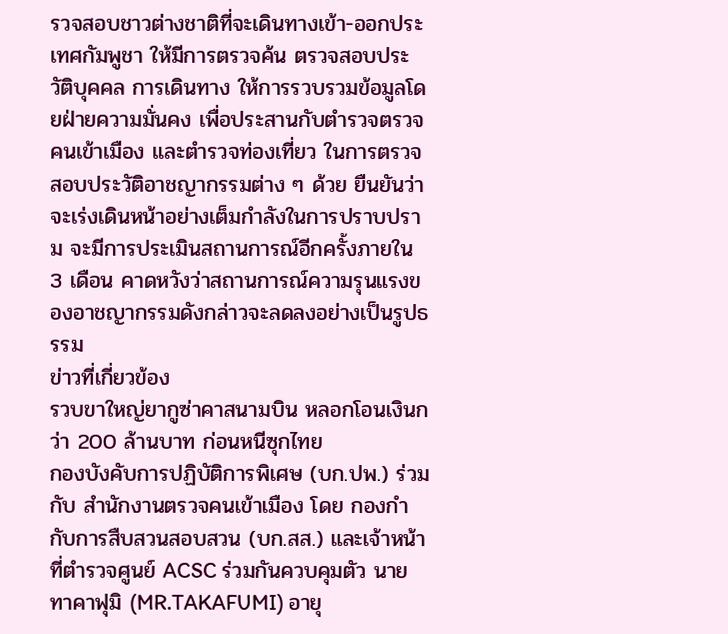รวจสอบชาวต่างชาติที่จะเดินทางเข้า-ออกประเทศกัมพูชา ให้มีการตรวจค้น ตรวจสอบประวัติบุคคล การเดินทาง ให้การรวบรวมข้อมูลโดยฝ่ายความมั่นคง เพื่อประสานกับตำรวจตรวจคนเข้าเมือง และตำรวจท่องเที่ยว ในการตรวจสอบประวัติอาชญากรรมต่าง ๆ ด้วย ยืนยันว่าจะเร่งเดินหน้าอย่างเต็มกำลังในการปราบปราม จะมีการประเมินสถานการณ์อีกครั้งภายใน 3 เดือน คาดหวังว่าสถานการณ์ความรุนแรงของอาชญากรรมดังกล่าวจะลดลงอย่างเป็นรูปธรรม
ข่าวที่เกี่ยวข้อง
รวบขาใหญ่ยากูซ่าคาสนามบิน หลอกโอนเงินกว่า 200 ล้านบาท ก่อนหนีซุกไทย
กองบังคับการปฏิบัติการพิเศษ (บก.ปพ.) ร่วมกับ สำนักงานตรวจคนเข้าเมือง โดย กองกำกับการสืบสวนสอบสวน (บก.สส.) และเจ้าหน้าที่ตำรวจศูนย์ ACSC ร่วมกันควบคุมตัว นายทาคาฟุมิ (MR.TAKAFUMI) อายุ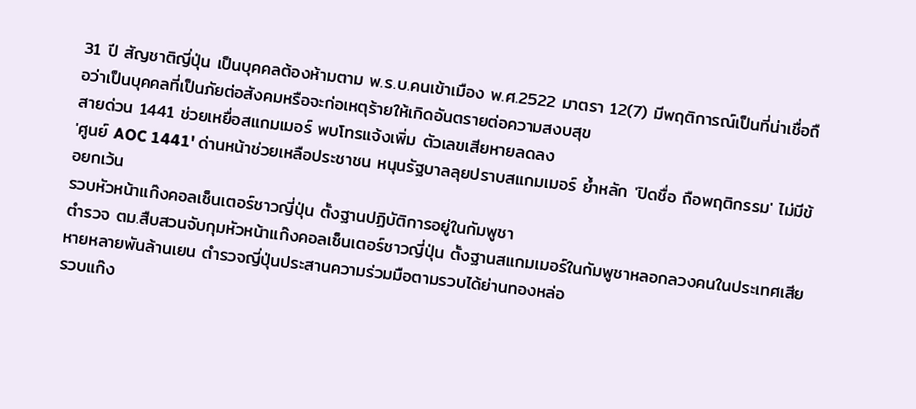31 ปี สัญชาติญี่ปุ่น เป็นบุคคลต้องห้ามตาม พ.ร.บ.คนเข้าเมือง พ.ศ.2522 มาตรา 12(7) มีพฤติการณ์เป็นที่น่าเชื่อถือว่าเป็นบุคคลที่เป็นภัยต่อสังคมหรือจะก่อเหตุร้ายให้เกิดอันตรายต่อความสงบสุข
สายด่วน 1441 ช่วยเหยื่อสแกมเมอร์ พบโทรแจ้งเพิ่ม ตัวเลขเสียหายลดลง
'ศูนย์ AOC 1441' ด่านหน้าช่วยเหลือประชาชน หนุนรัฐบาลลุยปราบสแกมเมอร์ ย้ำหลัก 'ปิดชื่อ ถือพฤติกรรม' ไม่มีข้อยกเว้น
รวบหัวหน้าแก๊งคอลเซ็นเตอร์ชาวญี่ปุ่น ตั้งฐานปฏิบัติการอยู่ในกัมพูชา
ตำรวจ ตม.สืบสวนจับกุมหัวหน้าแก๊งคอลเซ็นเตอร์ชาวญี่ปุ่น ตั้งฐานสแกมเมอร์ในกัมพูชาหลอกลวงคนในประเทศเสียหายหลายพันล้านเยน ตำรวจญี่ปุ่นประสานความร่วมมือตามรวบได้ย่านทองหล่อ
รวบแก๊ง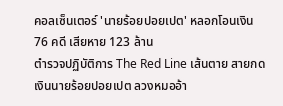คอลเซ็นเตอร์ 'นายร้อยปอยเปต' หลอกโอนเงิน 76 คดี เสียหาย 123 ล้าน
ตำรวจปฏิบัติการ The Red Line เส้นตาย สายกดเงินนายร้อยปอยเปต ลวงหมออ้า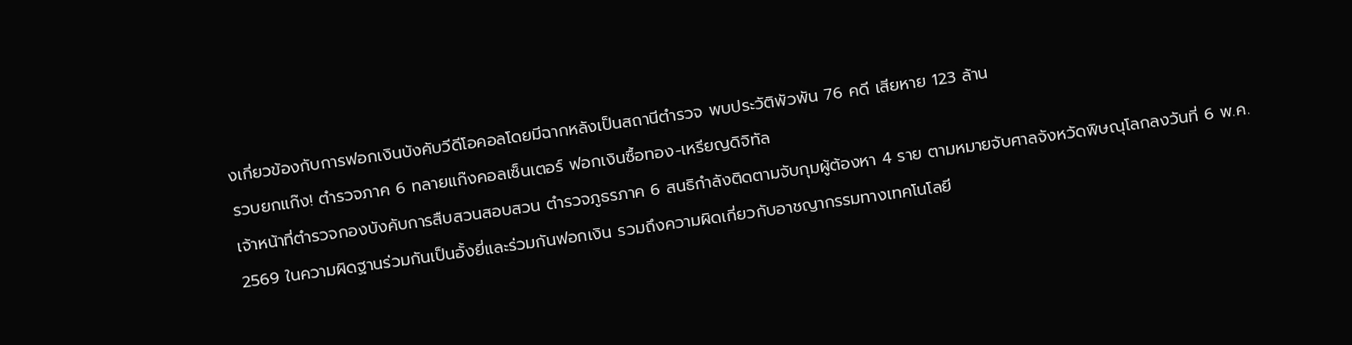งเกี่ยวข้องกับการฟอกเงินบังคับวีดีโอคอลโดยมีฉากหลังเป็นสถานีตำรวจ พบประวัติพัวพัน 76 คดี เสียหาย 123 ล้าน
รวบยกแก๊ง! ตำรวจภาค 6 ทลายแก๊งคอลเซ็นเตอร์ ฟอกเงินซื้อทอง-เหรียญดิจิทัล
เจ้าหน้าที่ตำรวจกองบังคับการสืบสวนสอบสวน ตำรวจภูธรภาค 6 สนธิกำลังติดตามจับกุมผู้ต้องหา 4 ราย ตามหมายจับศาลจังหวัดพิษณุโลกลงวันที่ 6 พ.ค. 2569 ในความผิดฐานร่วมกันเป็นอั้งยี่และร่วมกันฟอกเงิน รวมถึงความผิดเกี่ยวกับอาชญากรรมทางเทคโนโลยี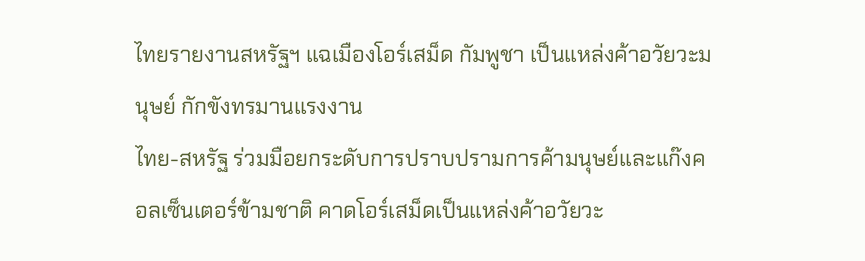ไทยรายงานสหรัฐฯ แฉเมืองโอร์เสม็ด กัมพูชา เป็นแหล่งค้าอวัยวะมนุษย์ กักขังทรมานแรงงาน
ไทย-สหรัฐ ร่วมมือยกระดับการปราบปรามการค้ามนุษย์และแก๊งคอลเซ็นเตอร์ข้ามชาติ คาดโอร์เสม็ดเป็นแหล่งค้าอวัยวะ